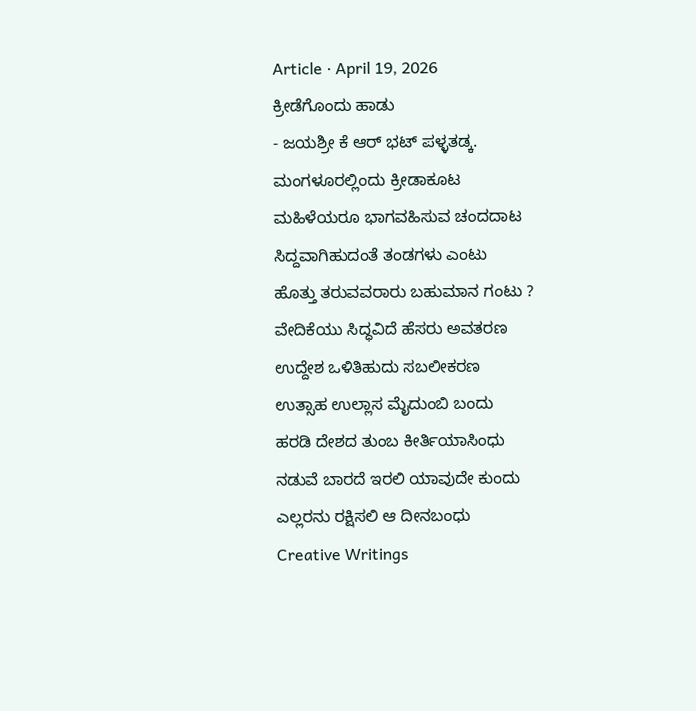Article · April 19, 2026
ಕ್ರೀಡೆಗೊಂದು ಹಾಡು
- ಜಯಶ್ರೀ ಕೆ ಆರ್ ಭಟ್ ಪಳ್ಳತಡ್ಕ.
ಮಂಗಳೂರಲ್ಲಿಂದು ಕ್ರೀಡಾಕೂಟ
ಮಹಿಳೆಯರೂ ಭಾಗವಹಿಸುವ ಚಂದದಾಟ
ಸಿದ್ದವಾಗಿಹುದಂತೆ ತಂಡಗಳು ಎಂಟು
ಹೊತ್ತು ತರುವವರಾರು ಬಹುಮಾನ ಗಂಟು ?
ವೇದಿಕೆಯು ಸಿದ್ಧವಿದೆ ಹೆಸರು ಅವತರಣ
ಉದ್ದೇಶ ಒಳಿತಿಹುದು ಸಬಲೀಕರಣ
ಉತ್ಸಾಹ ಉಲ್ಲಾಸ ಮೈದುಂಬಿ ಬಂದು
ಹರಡಿ ದೇಶದ ತುಂಬ ಕೀರ್ತಿಯಾಸಿಂಧು
ನಡುವೆ ಬಾರದೆ ಇರಲಿ ಯಾವುದೇ ಕುಂದು
ಎಲ್ಲರನು ರಕ್ಷಿಸಲಿ ಆ ದೀನಬಂಧು
Creative Writings